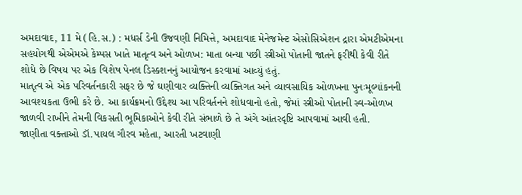અમદાવાદ, 11 મે (હિ.સ.) : મધર્સ ડેની ઉજવણી નિમિત્તે, અમદાવાદ મેનેજમેન્ટ એસોસિએશન દ્રારા એમટીએમના સહયોગથી એએમએ કેમ્પસ ખાતે માતૃત્વ અને ઓળખ: માતા બન્યા પછી સ્ત્રીઓ પોતાની જાતને ફરીથી કેવી રીતે શોધે છે વિષય પર એક વિશેષ પેનલ ડિસ્કશનનું આયોજન કરવામાં આવ્યું હતું.
માતૃત્વ એ એક પરિવર્તનકારી સફર છે જે ઘણીવાર વ્યક્તિની વ્યક્તિગત અને વ્યાવસાયિક ઓળખના પુનઃમૂલ્યાંકનની આવશ્યકતા ઉભી કરે છે. આ કાર્યક્રમનો ઉદ્દેશ્ય આ પરિવર્તનને શોધવાનો હતો, જેમાં સ્ત્રીઓ પોતાની સ્વ-ઓળખ જાળવી રાખીને તેમની વિકસતી ભૂમિકાઓને કેવી રીતે સંભાળે છે તે અંગે આંતરદૃષ્ટિ આપવામાં આવી હતી.
જાણીતા વક્તાઓ ડૉ.પાયલ ગૌરવ મહેતા, આરતી ખટવાણી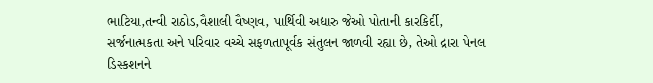ભાટિયા,તન્વી રાઠોડ,વૈશાલી વૈષ્ણવ, પાર્થિવી અદ્યારુ જેઓ પોતાની કારકિર્દી, સર્જનાત્મકતા અને પરિવાર વચ્ચે સફળતાપૂર્વક સંતુલન જાળવી રહ્યા છે, તેઓ દ્રારા પેનલ ડિસ્કશનને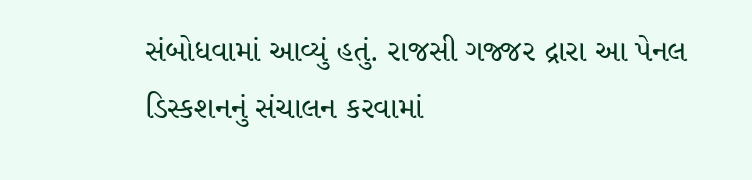સંબોધવામાં આવ્યું હતું. રાજસી ગજ્જર દ્રારા આ પેનલ ડિસ્કશનનું સંચાલન કરવામાં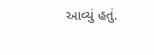આવ્યું હતું.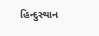હિન્દુસ્થાન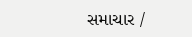સમાચાર /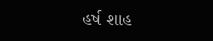હર્ષ શાહ